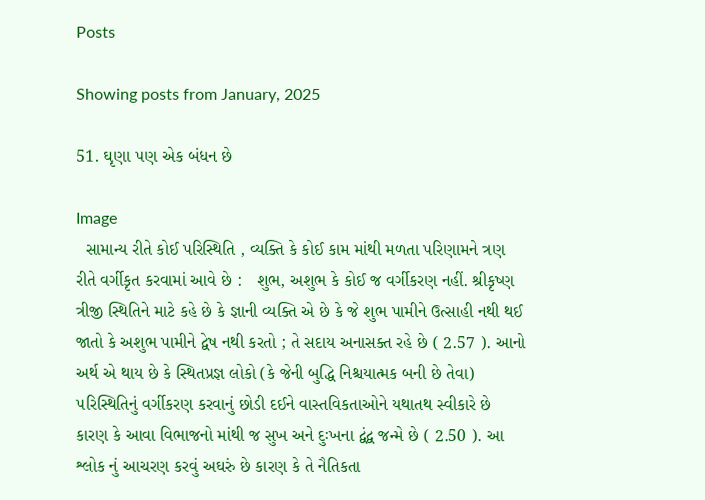Posts

Showing posts from January, 2025

51. ઘૃણા ૫ણ એક બંધન છે

Image
  સામાન્ય રીતે કોઈ પરિસ્થિતિ , વ્યક્તિ કે કોઈ કામ માંથી મળતા પરિણામને ત્રણ રીતે વર્ગીકૃત કરવામાં આવે છે :   શુભ, અશુભ કે કોઈ જ વર્ગીકરણ નહીં. શ્રીકૃષ્ણ ત્રીજી સ્થિતિને માટે કહે છે કે જ્ઞાની વ્યક્તિ એ છે કે જે શુભ પામીને ઉત્સાહી નથી થઈ જાતો કે અશુભ પામીને દ્વેષ નથી કરતો ; તે સદાય અનાસક્ત રહે છે ( 2.57 ). આનો અર્થ એ થાય છે કે સ્થિતપ્રજ્ઞ લોકો (કે જેની બુદ્ધિ નિશ્ચયાત્મક બની છે તેવા) ૫રિસ્થિતિનું વર્ગીકરણ કરવાનું છોડી દઈને વાસ્તવિકતાઓને યથાતથ સ્વીકારે છે કારણ કે આવા વિભાજનો માંથી જ સુખ અને દુઃખના દ્વંદ્વ જન્મે છે ( 2.50 ). આ શ્લોક નું આચરણ કરવું અઘરું છે કારણ કે તે નૈતિકતા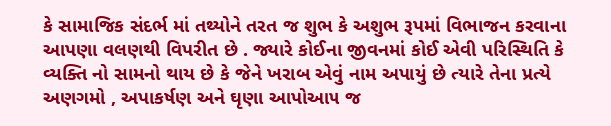કે સામાજિક સંદર્ભ માં તથ્યોને તરત જ શુભ કે અશુભ રૂપમાં વિભાજન કરવાના આપણા વલણથી વિપરીત છે . જ્યારે કોઈના જીવનમાં કોઈ એવી પરિસ્થિતિ કે વ્યક્તિ નો સામનો થાય છે કે જેને ખરાબ એવું નામ અપાયું છે ત્યારે તેના પ્રત્યે અણગમો , અપાકર્ષણ અને ઘૃણા આપોઆ૫ જ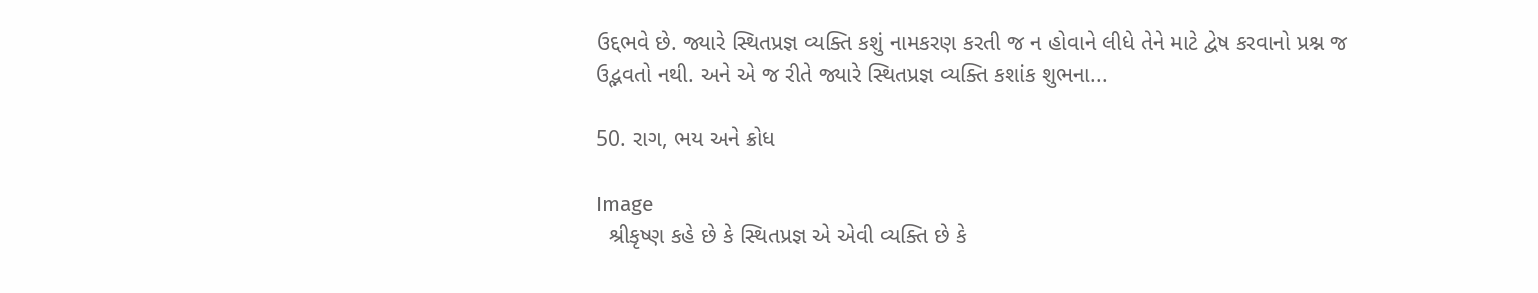ઉદ્દભવે છે. જ્યારે સ્થિતપ્રજ્ઞ વ્યક્તિ કશું નામકરણ કરતી જ ન હોવાને લીધે તેને માટે દ્વેષ કરવાનો પ્રશ્ન જ ઉદ્ભવતો નથી. અને એ જ રીતે જ્યારે સ્થિતપ્રજ્ઞ વ્યક્તિ કશાંક શુભના...

50. રાગ, ભય અને ક્રોધ

Image
  શ્રીકૃષ્ણ કહે છે કે સ્થિતપ્રજ્ઞ એ એવી વ્યક્તિ છે કે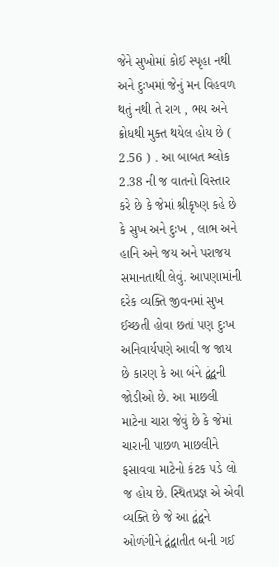જેને સુખોમાં કોઈ સ્પૃહા નથી અને દુઃખમાં જેનું મન વિહવળ થતું નથી તે રાગ , ભય અને ક્રોધથી મુક્ત થયેલ હોય છે ( 2.56 ) . આ બાબત શ્લોક 2.38 ની જ વાતનો વિસ્તાર કરે છે કે જેમાં શ્રીકૃષ્ણ કહે છે કે સુખ અને દુઃખ , લાભ અને હાનિ અને જય અને પરાજય સમાનતાથી લેવું. આપણામાંની દરેક વ્યક્તિ જીવનમાં સુખ ઈચ્છતી હોવા છતાં પણ દુઃખ અનિવાર્યપણે આવી જ જાય છે કારણ કે આ બંને દ્વંદ્વની જોડીઓ છે. આ માછલી માટેના ચારા જેવું છે કે જેમાં ચારાની પાછળ માછલીને ફસાવવા માટેનો કંટક ૫ડે લો જ હોય છે. સ્થિતપ્રજ્ઞ એ એવી વ્યક્તિ છે જે આ દ્વંદ્વને ઓળંગીને દ્વંદ્વાતીત બની ગઈ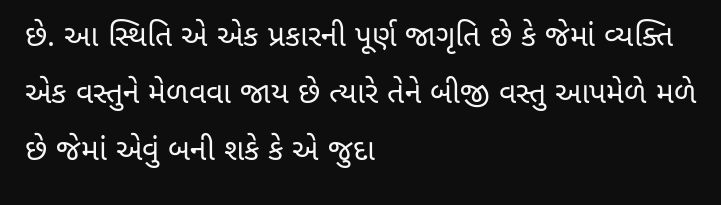છે. આ સ્થિતિ એ એક પ્રકારની પૂર્ણ જાગૃતિ છે કે જેમાં વ્યક્તિ એક વસ્તુને મેળવવા જાય છે ત્યારે તેને બીજી વસ્તુ આપમેળે મળે છે જેમાં એવું બની શકે કે એ જુદા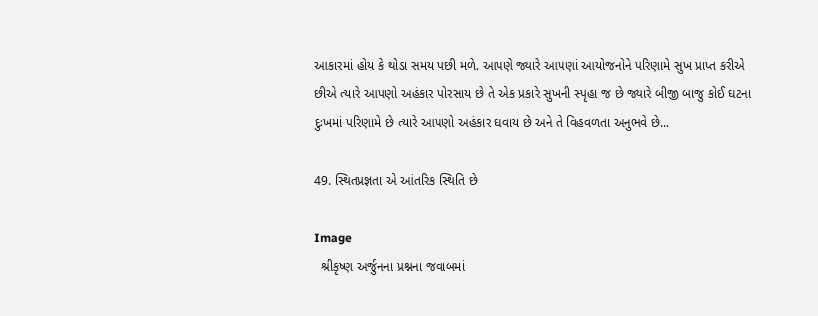આકારમાં હોય કે થોડા સમય પછી મળે. આ૫ણે જ્યારે આ૫ણાં આયોજનોને પરિણામે સુખ પ્રાપ્ત કરીએ છીએ ત્યારે આપણો અહંકાર પોરસાય છે તે એક પ્રકારે સુખની સ્પૃહા જ છે જ્યારે બીજી બાજુ કોઈ ઘટના દુઃખમાં પરિણામે છે ત્યારે આ૫ણો અહંકાર ઘવાય છે અને તે વિહવળતા અનુભવે છે...

49. સ્થિતપ્રજ્ઞતા એ આંતરિક સ્થિતિ છે

Image
  શ્રીકૃષ્ણ અર્જુનના પ્રશ્નના જવાબમાં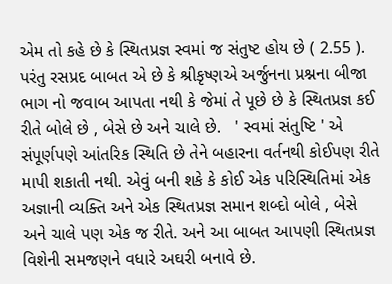એમ તો કહે છે કે સ્થિતપ્રજ્ઞ સ્વમાં જ સંતુષ્ટ હોય છે ( 2.55 ). પરંતુ રસપ્રદ બાબત એ છે કે શ્રીકૃષ્ણએ અર્જુનના પ્રશ્નના બીજા ભાગ નો જવાબ આપતા નથી કે જેમાં તે પૂછે છે કે સ્થિતપ્રજ્ઞ કઈ રીતે બોલે છે , બેસે છે અને ચાલે છે.   ' સ્વમાં સંતુષ્ટિ ' એ સંપૂર્ણપણે આંતરિક સ્થિતિ છે તેને બહારના વર્તનથી કોઈપણ રીતે માપી શકાતી નથી. એવું બની શકે કે કોઈ એક ૫રિસ્થિતિમાં એક અજ્ઞાની વ્યક્તિ અને એક સ્થિતપ્રજ્ઞ સમાન શબ્દો બોલે , બેસે અને ચાલે પણ એક જ રીતે. અને આ બાબત આપણી સ્થિતપ્રજ્ઞ વિશેની સમજણને વધારે અઘરી બનાવે છે.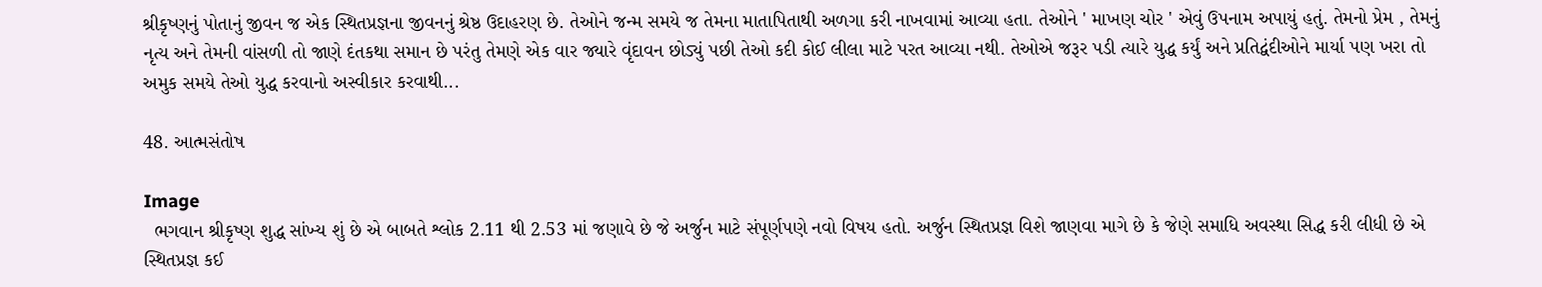શ્રીકૃષ્ણનું પોતાનું જીવન જ એક સ્થિતપ્રજ્ઞના જીવનનું શ્રેષ્ઠ ઉદાહરણ છે. તેઓને જન્મ સમયે જ તેમના માતાપિતાથી અળગા કરી નાખવામાં આવ્યા હતા. તેઓને ' માખણ ચોર ' એવું ઉપનામ અપાયું હતું. તેમનો પ્રેમ , તેમનું નૃત્ય અને તેમની વાંસળી તો જાણે દંતકથા સમાન છે પરંતુ તેમણે એક વાર જ્યારે વૃંદાવન છોડ્યું પછી તેઓ કદી કોઈ લીલા માટે પરત આવ્યા નથી. તેઓએ જરૂર પડી ત્યારે યુદ્ધ કર્યું અને પ્રતિદ્વંદીઓને માર્યા પણ ખરા તો અમુક સમયે તેઓ યુદ્ધ કરવાનો અસ્વીકાર કરવાથી...

48. આત્મસંતોષ

Image
  ભગવાન શ્રીકૃષ્ણ શુદ્ધ સાંખ્ય શું છે એ બાબતે શ્લોક 2.11 થી 2.53 માં જણાવે છે જે અર્જુન માટે સંપૂર્ણપણે નવો વિષય હતો. અર્જુન સ્થિતપ્રજ્ઞ વિશે જાણવા માગે છે કે જેણે સમાધિ અવસ્થા સિદ્ધ કરી લીધી છે એ સ્થિતપ્રજ્ઞ કઈ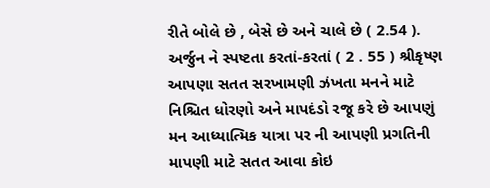રીતે બોલે છે , બેસે છે અને ચાલે છે ( 2.54 ). અર્જુન ને સ્પષ્ટતા કરતાં-કરતાં ( 2 . 55 ) શ્રીકૃષ્ણ આપણા સતત સરખામણી ઝંખતા મનને માટે નિશ્ચિત ધોરણો અને માપદંડો રજૂ કરે છે આપણું મન આધ્યાત્મિક યાત્રા પર ની આપણી પ્રગતિની માપણી માટે સતત આવા કોઇ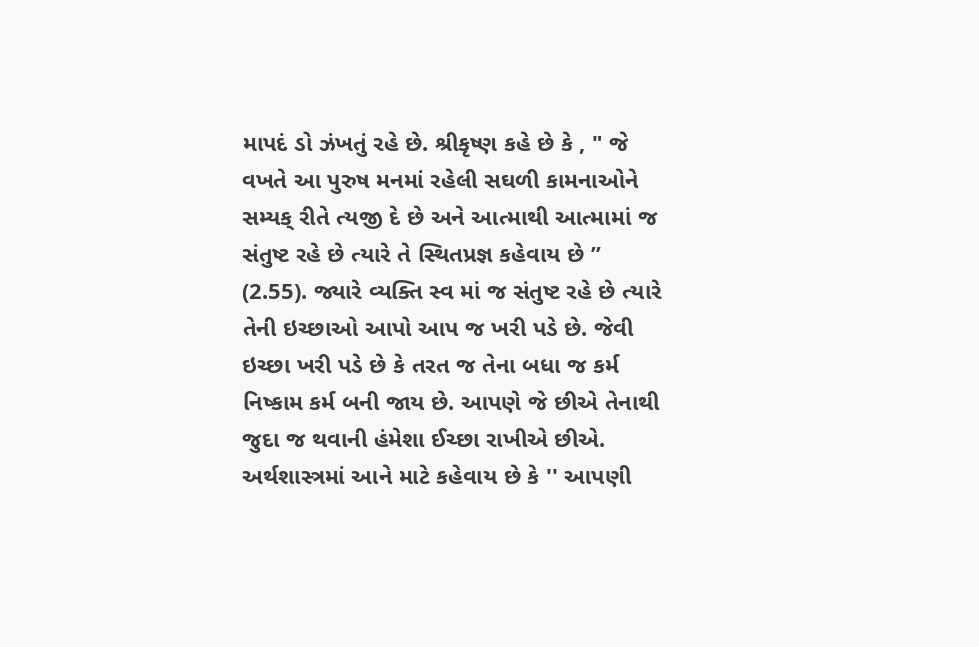માપદં ડો ઝંખતું રહે છે. શ્રીકૃષ્ણ કહે છે કે , " જે વખતે આ પુરુષ મનમાં રહેલી સઘળી કામનાઓને સમ્યક્ રીતે ત્યજી દે છે અને આત્માથી આત્મામાં જ સંતુષ્ટ રહે છે ત્યારે તે સ્થિતપ્રજ્ઞ કહેવાય છે ” (2.55). જ્યારે વ્યક્તિ સ્વ માં જ સંતુષ્ટ રહે છે ત્યારે તેની ઇચ્છાઓ આપો આપ જ ખરી પડે છે. જેવી ઇચ્છા ખરી પડે છે કે તરત જ તેના બધા જ કર્મ નિષ્કામ કર્મ બની જાય છે. આપણે જે છીએ તેનાથી જુદા જ થવાની હંમેશા ઈચ્છા રાખીએ છીએ. અર્થશાસ્ત્રમાં આને માટે કહેવાય છે કે '' આપણી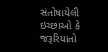સંતોષાયેલી ઇચ્છાઓ કે જરૂરિયાતો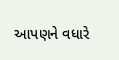આપણને વધારે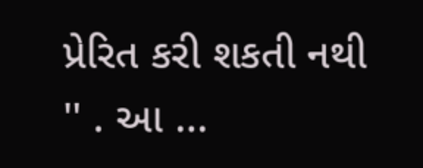પ્રેરિત કરી શકતી નથી '' . આ ...